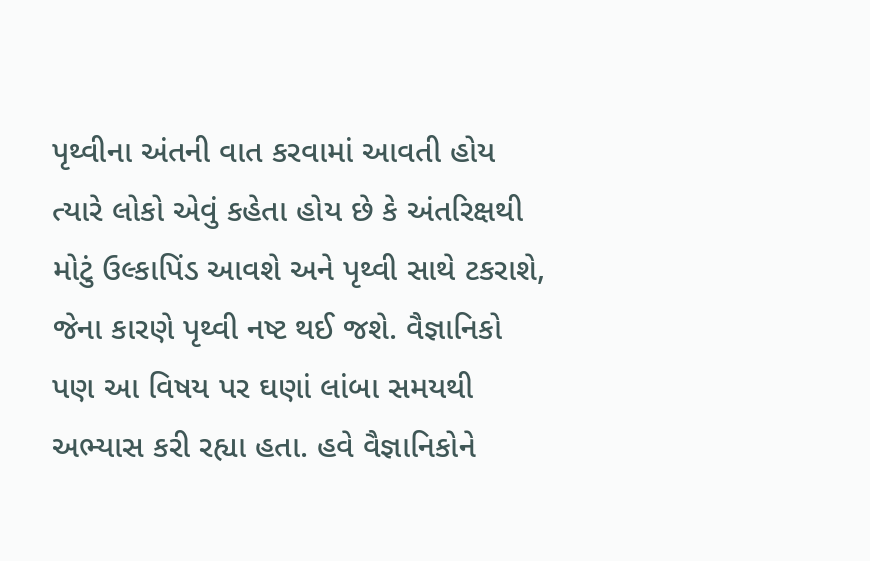પૃથ્વીના અંતની વાત કરવામાં આવતી હોય ત્યારે લોકો એવું કહેતા હોય છે કે અંતરિક્ષથી મોટું ઉલ્કાપિંડ આવશે અને પૃથ્વી સાથે ટકરાશે, જેના કારણે પૃથ્વી નષ્ટ થઈ જશે. વૈજ્ઞાનિકો પણ આ વિષય પર ઘણાં લાંબા સમયથી અભ્યાસ કરી રહ્યા હતા. હવે વૈજ્ઞાનિકોને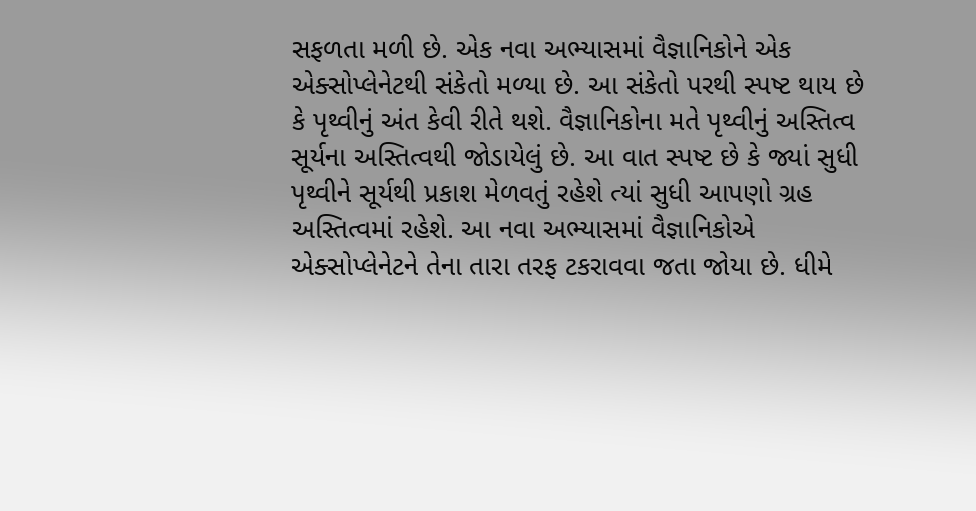સફળતા મળી છે. એક નવા અભ્યાસમાં વૈજ્ઞાનિકોને એક એક્સોપ્લેનેટથી સંકેતો મળ્યા છે. આ સંકેતો પરથી સ્પષ્ટ થાય છે કે પૃથ્વીનું અંત કેવી રીતે થશે. વૈજ્ઞાનિકોના મતે પૃથ્વીનું અસ્તિત્વ સૂર્યના અસ્તિત્વથી જોડાયેલું છે. આ વાત સ્પષ્ટ છે કે જ્યાં સુધી પૃથ્વીને સૂર્યથી પ્રકાશ મેળવતું રહેશે ત્યાં સુધી આપણો ગ્રહ અસ્તિત્વમાં રહેશે. આ નવા અભ્યાસમાં વૈજ્ઞાનિકોએ એક્સોપ્લેનેટને તેના તારા તરફ ટકરાવવા જતા જોયા છે. ધીમે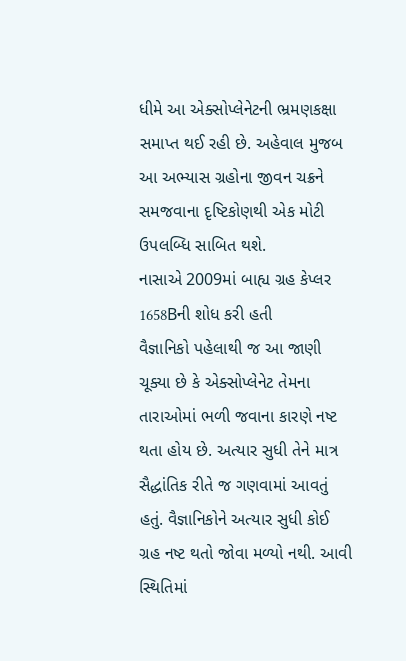ધીમે આ એક્સોપ્લેનેટની ભ્રમણકક્ષા સમાપ્ત થઈ રહી છે. અહેવાલ મુજબ આ અભ્યાસ ગ્રહોના જીવન ચક્રને સમજવાના દૃષ્ટિકોણથી એક મોટી ઉપલબ્ધિ સાબિત થશે.
નાસાએ 2009માં બાહ્ય ગ્રહ કેપ્લર 1658Bની શોધ કરી હતી
વૈજ્ઞાનિકો પહેલાથી જ આ જાણી ચૂક્યા છે કે એક્સોપ્લેનેટ તેમના તારાઓમાં ભળી જવાના કારણે નષ્ટ થતા હોય છે. અત્યાર સુધી તેને માત્ર સૈદ્ધાંતિક રીતે જ ગણવામાં આવતું હતું. વૈજ્ઞાનિકોને અત્યાર સુધી કોઈ ગ્રહ નષ્ટ થતો જોવા મળ્યો નથી. આવી સ્થિતિમાં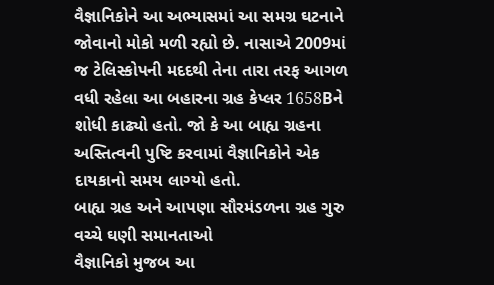વૈજ્ઞાનિકોને આ અભ્યાસમાં આ સમગ્ર ઘટનાને જોવાનો મોકો મળી રહ્યો છે. નાસાએ 2009માં જ ટેલિસ્કોપની મદદથી તેના તારા તરફ આગળ વધી રહેલા આ બહારના ગ્રહ કેપ્લર 1658Bને શોધી કાઢ્યો હતો. જો કે આ બાહ્ય ગ્રહના અસ્તિત્વની પુષ્ટિ કરવામાં વૈજ્ઞાનિકોને એક દાયકાનો સમય લાગ્યો હતો.
બાહ્ય ગ્રહ અને આપણા સૌરમંડળના ગ્રહ ગુરુ વચ્ચે ઘણી સમાનતાઓ
વૈજ્ઞાનિકો મુજબ આ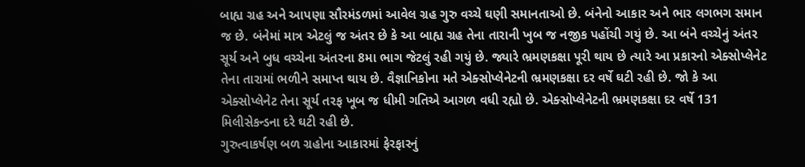બાહ્ય ગ્રહ અને આપણા સૌરમંડળમાં આવેલ ગ્રહ ગુરુ વચ્ચે ઘણી સમાનતાઓ છે. બંનેનો આકાર અને ભાર લગભગ સમાન જ છે. બંનેમાં માત્ર એટલું જ અંતર છે કે આ બાહ્ય ગ્રહ તેના તારાની ખુબ જ નજીક પહોંચી ગયું છે. આ બંને વચ્ચેનું અંતર સૂર્ય અને બુધ વચ્ચેના અંતરના 8મા ભાગ જેટલું રહી ગયું છે. જ્યારે ભ્રમણકક્ષા પૂરી થાય છે ત્યારે આ પ્રકારનો એક્સોપ્લેનેટ તેના તારામાં ભળીને સમાપ્ત થાય છે. વૈજ્ઞાનિકોના મતે એક્સોપ્લેનેટની ભ્રમણકક્ષા દર વર્ષે ઘટી રહી છે. જો કે આ એક્સોપ્લેનેટ તેના સૂર્ય તરફ ખૂબ જ ધીમી ગતિએ આગળ વધી રહ્યો છે. એક્સોપ્લેનેટની ભ્રમણકક્ષા દર વર્ષે 131 મિલીસેકન્ડના દરે ઘટી રહી છે.
ગુરુત્વાકર્ષણ બળ ગ્રહોના આકારમાં ફેરફારનું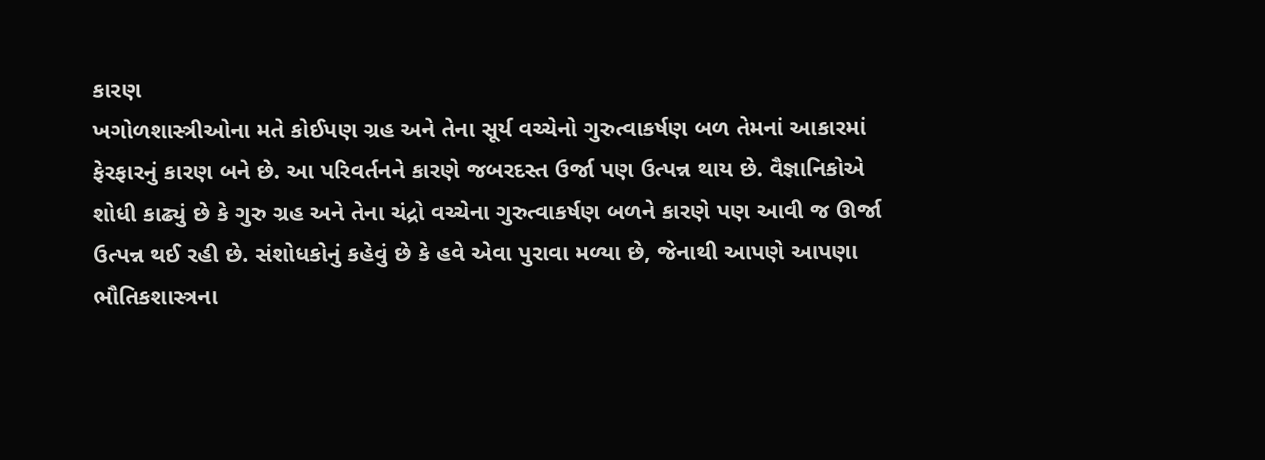કારણ
ખગોળશાસ્ત્રીઓના મતે કોઈપણ ગ્રહ અને તેના સૂર્ય વચ્ચેનો ગુરુત્વાકર્ષણ બળ તેમનાં આકારમાં ફેરફારનું કારણ બને છે. આ પરિવર્તનને કારણે જબરદસ્ત ઉર્જા પણ ઉત્પન્ન થાય છે. વૈજ્ઞાનિકોએ શોધી કાઢ્યું છે કે ગુરુ ગ્રહ અને તેના ચંદ્રો વચ્ચેના ગુરુત્વાકર્ષણ બળને કારણે પણ આવી જ ઊર્જા ઉત્પન્ન થઈ રહી છે. સંશોધકોનું કહેવું છે કે હવે એવા પુરાવા મળ્યા છે, જેનાથી આપણે આપણા ભૌતિકશાસ્ત્રના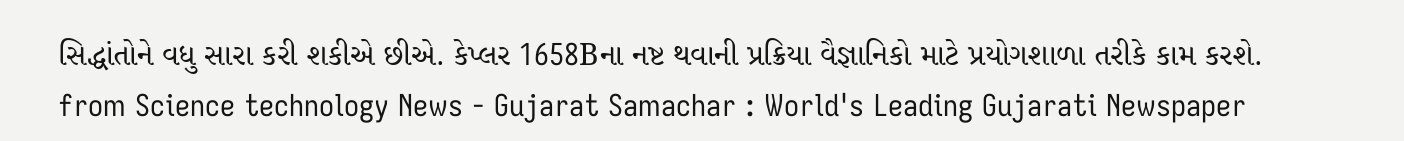સિદ્ધાંતોને વધુ સારા કરી શકીએ છીએ. કેપ્લર 1658Bના નષ્ટ થવાની પ્રક્રિયા વૈજ્ઞાનિકો માટે પ્રયોગશાળા તરીકે કામ કરશે.
from Science technology News - Gujarat Samachar : World's Leading Gujarati Newspaper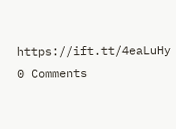https://ift.tt/4eaLuHy
0 Comments